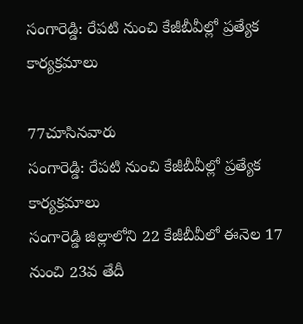సంగారెడ్డి: రేపటి నుంచి కేజీబీవీల్లో ప్రత్యేక కార్యక్రమాలు

77చూసినవారు
సంగారెడ్డి: రేపటి నుంచి కేజీబీవీల్లో ప్రత్యేక కార్యక్రమాలు
సంగారెడ్డి జిల్లాలోని 22 కేజీబీవీలో ఈనెల 17 నుంచి 23వ తేదీ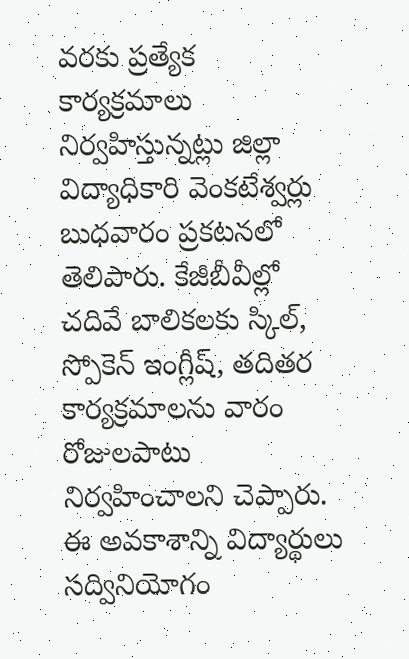వరకు ప్రత్యేక కార్యక్రమాలు నిర్వహిస్తున్నట్లు జిల్లా విద్యాధికారి వెంకటేశ్వర్లు బుధవారం ప్రకటనలో తెలిపారు. కేజీబీవీల్లో చదివే బాలికలకు స్కిల్, స్పోకెన్ ఇంగ్లీష్, తదితర కార్యక్రమాలను వారం రోజులపాటు నిర్వహించాలని చెప్పారు. ఈ అవకాశాన్ని విద్యార్థులు సద్వినియోగం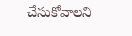చేసుకోవాలని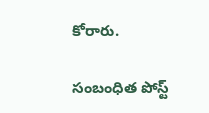కోరారు.

సంబంధిత పోస్ట్